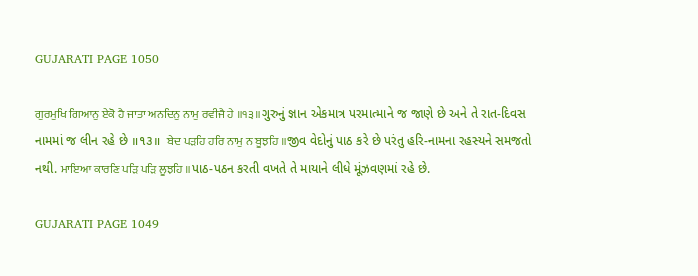GUJARATI PAGE 1050

ਗੁਰਮੁਖਿ ਗਿਆਨੁ ਏਕੋ ਹੈ ਜਾਤਾ ਅਨਦਿਨੁ ਨਾਮੁ ਰਵੀਜੈ ਹੇ ॥੧੩॥ગુરુનું જ્ઞાન એકમાત્ર પરમાત્માને જ જાણે છે અને તે રાત-દિવસ નામમાં જ લીન રહે છે ॥૧૩॥  ਬੇਦ ਪੜਹਿ ਹਰਿ ਨਾਮੁ ਨ ਬੂਝਹਿ ॥જીવ વેદોનું પાઠ કરે છે પરંતુ હરિ-નામના રહસ્યને સમજતો નથી. ਮਾਇਆ ਕਾਰਣਿ ਪੜਿ ਪੜਿ ਲੂਝਹਿ ॥પાઠ-પઠન કરતી વખતે તે માયાને લીધે મૂંઝવણમાં રહે છે.

GUJARATI PAGE 1049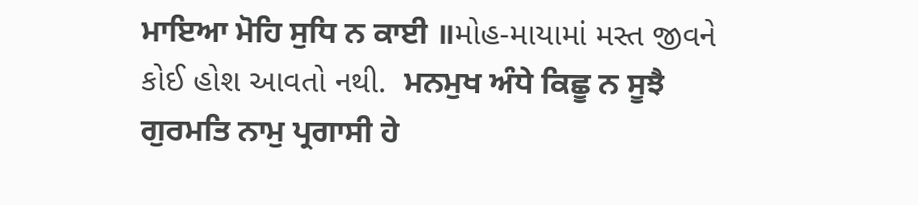ਮਾਇਆ ਮੋਹਿ ਸੁਧਿ ਨ ਕਾਈ ॥મોહ-માયામાં મસ્ત જીવને કોઈ હોશ આવતો નથી.  ਮਨਮੁਖ ਅੰਧੇ ਕਿਛੂ ਨ ਸੂਝੈ ਗੁਰਮਤਿ ਨਾਮੁ ਪ੍ਰਗਾਸੀ ਹੇ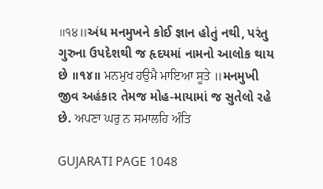॥੧੪॥અંધ મનમુખને કોઈ જ્ઞાન હોતું નથી, પરંતુ ગુરુના ઉપદેશથી જ હૃદયમાં નામનો આલોક થાય છે ॥૧૪॥ ਮਨਮੁਖ ਹਉਮੈ ਮਾਇਆ ਸੂਤੇ ॥મનમુખી જીવ અહંકાર તેમજ મોહ-માયામાં જ સુતેલો રહે છે. ਅਪਣਾ ਘਰੁ ਨ ਸਮਾਲਹਿ ਅੰਤਿ

GUJARATI PAGE 1048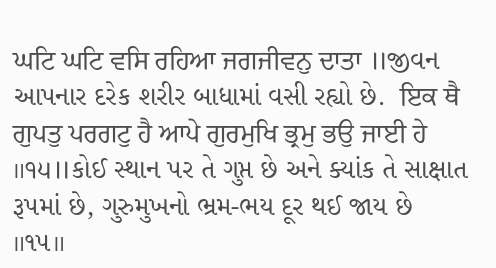ਘਟਿ ਘਟਿ ਵਸਿ ਰਹਿਆ ਜਗਜੀਵਨੁ ਦਾਤਾ ॥જીવન આપનાર દરેક શરીર બાધામાં વસી રહ્યો છે.  ਇਕ ਥੈ ਗੁਪਤੁ ਪਰਗਟੁ ਹੈ ਆਪੇ ਗੁਰਮੁਖਿ ਭ੍ਰਮੁ ਭਉ ਜਾਈ ਹੇ ॥੧੫॥કોઈ સ્થાન પર તે ગુપ્ત છે અને ક્યાંક તે સાક્ષાત રૂપમાં છે, ગુરુમુખનો ભ્રમ-ભય દૂર થઈ જાય છે ॥૧૫॥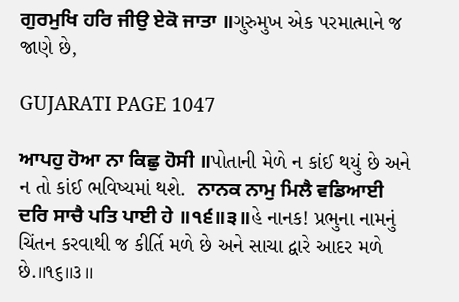ਗੁਰਮੁਖਿ ਹਰਿ ਜੀਉ ਏਕੋ ਜਾਤਾ ॥ગુરુમુખ એક પરમાત્માને જ જાણે છે,

GUJARATI PAGE 1047

ਆਪਹੁ ਹੋਆ ਨਾ ਕਿਛੁ ਹੋਸੀ ॥પોતાની મેળે ન કાંઈ થયું છે અને ન તો કાંઈ ભવિષ્યમાં થશે.  ਨਾਨਕ ਨਾਮੁ ਮਿਲੈ ਵਡਿਆਈ ਦਰਿ ਸਾਚੈ ਪਤਿ ਪਾਈ ਹੇ ॥੧੬॥੩॥હે નાનક! પ્રભુના નામનું ચિંતન કરવાથી જ કીર્તિ મળે છે અને સાચા દ્વારે આદર મળે છે.॥૧૬॥૩॥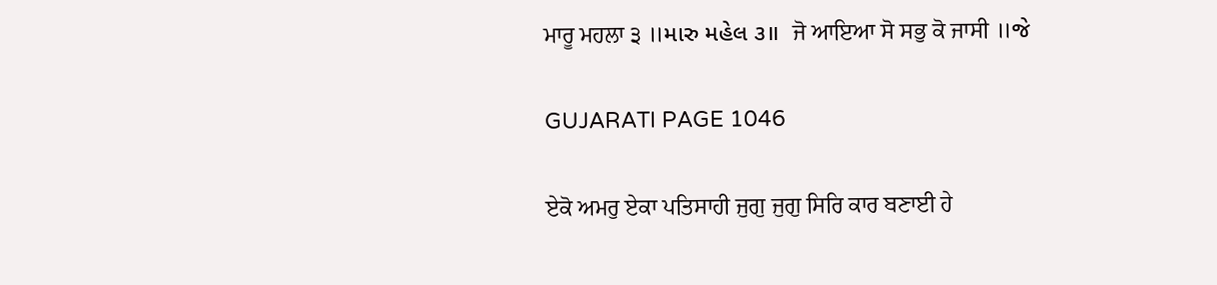ਮਾਰੂ ਮਹਲਾ ੩ ॥મારુ મહેલ ૩॥  ਜੋ ਆਇਆ ਸੋ ਸਭੁ ਕੋ ਜਾਸੀ ॥જે

GUJARATI PAGE 1046

ਏਕੋ ਅਮਰੁ ਏਕਾ ਪਤਿਸਾਹੀ ਜੁਗੁ ਜੁਗੁ ਸਿਰਿ ਕਾਰ ਬਣਾਈ ਹੇ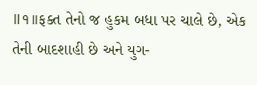॥੧॥ફક્ત તેનો જ હુકમ બધા પર ચાલે છે, એક તેની બાદશાહી છે અને યુગ-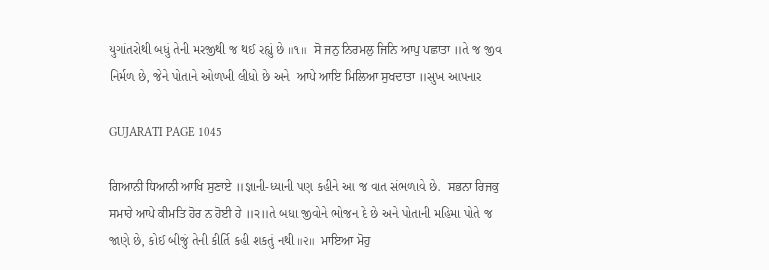યુગાંતરોથી બધું તેની મરજીથી જ થઈ રહ્યું છે ॥૧॥  ਸੋ ਜਨੁ ਨਿਰਮਲੁ ਜਿਨਿ ਆਪੁ ਪਛਾਤਾ ॥તે જ જીવ નિર્મળ છે, જેને પોતાને ઓળખી લીધો છે અને  ਆਪੇ ਆਇ ਮਿਲਿਆ ਸੁਖਦਾਤਾ ॥સુખ આપનાર

GUJARATI PAGE 1045

ਗਿਆਨੀ ਧਿਆਨੀ ਆਖਿ ਸੁਣਾਏ ॥જ્ઞાની-ધ્યાની પણ કહીને આ જ વાત સંભળાવે છે.  ਸਭਨਾ ਰਿਜਕੁ ਸਮਾਹੇ ਆਪੇ ਕੀਮਤਿ ਹੋਰ ਨ ਹੋਈ ਹੇ ॥੨॥તે બધા જીવોને ભોજન દે છે અને પોતાની મહિમા પોતે જ જાણે છે, કોઈ બીજું તેની કીર્તિ કહી શકતું નથી ॥૨॥  ਮਾਇਆ ਮੋਹੁ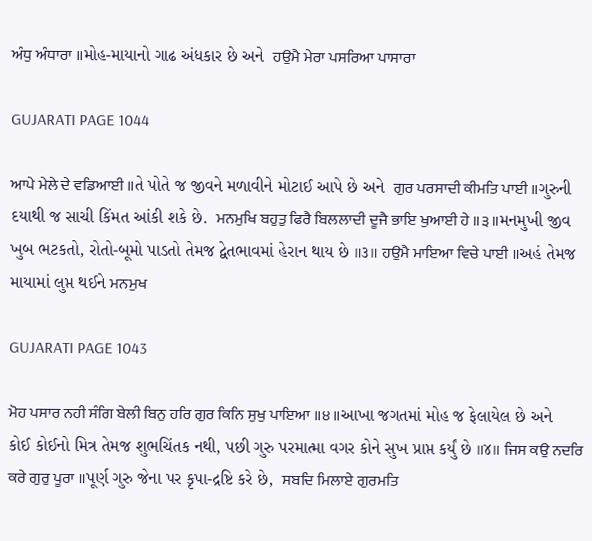ਅੰਧੁ ਅੰਧਾਰਾ ॥મોહ-માયાનો ગાઢ અંધકાર છે અને  ਹਉਮੈ ਮੇਰਾ ਪਸਰਿਆ ਪਾਸਾਰਾ

GUJARATI PAGE 1044

ਆਪੇ ਮੇਲੇ ਦੇ ਵਡਿਆਈ ॥તે પોતે જ જીવને મળાવીને મોટાઈ આપે છે અને  ਗੁਰ ਪਰਸਾਦੀ ਕੀਮਤਿ ਪਾਈ ॥ગુરુની દયાથી જ સાચી કિંમત આંકી શકે છે.  ਮਨਮੁਖਿ ਬਹੁਤੁ ਫਿਰੈ ਬਿਲਲਾਦੀ ਦੂਜੈ ਭਾਇ ਖੁਆਈ ਹੇ ॥੩॥મનમુખી જીવ ખુબ ભટકતો, રોતો-બૂમો પાડતો તેમજ દ્વેતભાવમાં હેરાન થાય છે ॥૩॥ ਹਉਮੈ ਮਾਇਆ ਵਿਚੇ ਪਾਈ ॥અહં તેમજ માયામાં લુપ્ત થઈને ਮਨਮੁਖ

GUJARATI PAGE 1043

ਮੋਹ ਪਸਾਰ ਨਹੀ ਸੰਗਿ ਬੇਲੀ ਬਿਨੁ ਹਰਿ ਗੁਰ ਕਿਨਿ ਸੁਖੁ ਪਾਇਆ ॥੪॥આખા જગતમાં મોહ જ ફેલાયેલ છે અને કોઈ કોઈનો મિત્ર તેમજ શુભચિંતક નથી, પછી ગુરુ પરમાત્મા વગર કોને સુખ પ્રાપ્ત કર્યું છે ॥૪॥ ਜਿਸ ਕਉ ਨਦਰਿ ਕਰੇ ਗੁਰੁ ਪੂਰਾ ॥પૂર્ણ ગુરુ જેના પર કૃપા-દ્રષ્ટિ કરે છે,  ਸਬਦਿ ਮਿਲਾਏ ਗੁਰਮਤਿ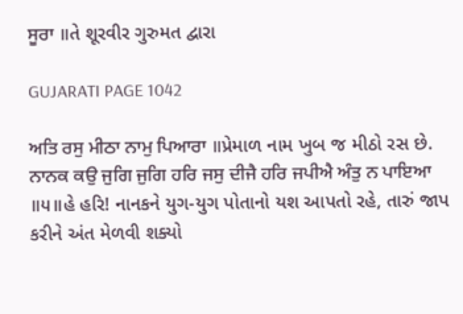ਸੂਰਾ ॥તે શૂરવીર ગુરુમત દ્વારા

GUJARATI PAGE 1042

ਅਤਿ ਰਸੁ ਮੀਠਾ ਨਾਮੁ ਪਿਆਰਾ ॥પ્રેમાળ નામ ખુબ જ મીઠો રસ છે.  ਨਾਨਕ ਕਉ ਜੁਗਿ ਜੁਗਿ ਹਰਿ ਜਸੁ ਦੀਜੈ ਹਰਿ ਜਪੀਐ ਅੰਤੁ ਨ ਪਾਇਆ ॥੫॥હે હરિ! નાનકને યુગ-યુગ પોતાનો યશ આપતો રહે, તારું જાપ કરીને અંત મેળવી શક્યો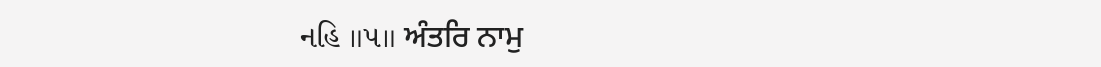નહિ ॥૫॥ ਅੰਤਰਿ ਨਾਮੁ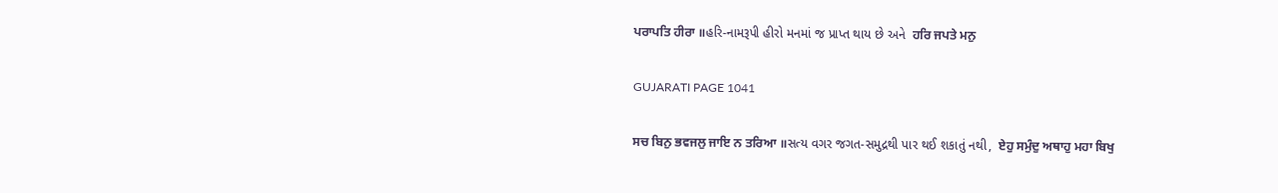ਪਰਾਪਤਿ ਹੀਰਾ ॥હરિ-નામરૂપી હીરો મનમાં જ પ્રાપ્ત થાય છે અને  ਹਰਿ ਜਪਤੇ ਮਨੁ

GUJARATI PAGE 1041

ਸਚ ਬਿਨੁ ਭਵਜਲੁ ਜਾਇ ਨ ਤਰਿਆ ॥સત્ય વગર જગત-સમુદ્રથી પાર થઈ શકાતું નથી,  ਏਹੁ ਸਮੁੰਦੁ ਅਥਾਹੁ ਮਹਾ ਬਿਖੁ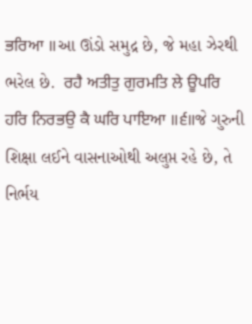ਭਰਿਆ ॥આ ઊંડો સમુદ્ર છે, જે મહા ઝેરથી ભરેલ છે.  ਰਹੈ ਅਤੀਤੁ ਗੁਰਮਤਿ ਲੇ ਊਪਰਿ ਹਰਿ ਨਿਰਭਉ ਕੈ ਘਰਿ ਪਾਇਆ ॥੬॥જે ગુરુની શિક્ષા લઈને વાસનાઓથી અલુપ્ત રહે છે, તે નિર્ભય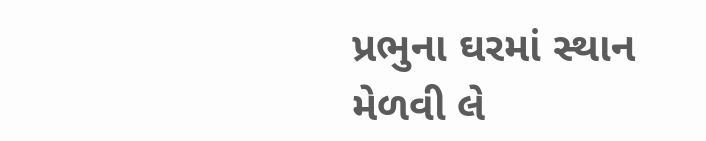પ્રભુના ઘરમાં સ્થાન મેળવી લે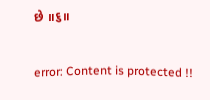છે ॥૬॥

error: Content is protected !!